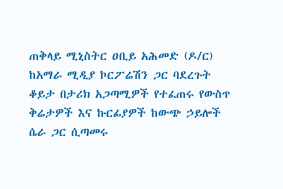ጠቅላይ ሚኒስትር ዐቢይ አሕመድ (ዶ/ር) ከአማራ ሚዲያ ኮርፖሬሽን ጋር ባደረጉት ቆይታ በታሪክ አጋጣሚዎች የተፈጠሩ የውስጥ ቅሬታዎች እና ኩርፊያዎች ከውጭ ኃይሎች ሴራ ጋር ሲጣመሩ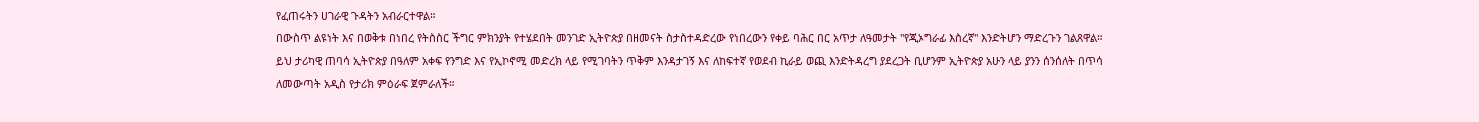የፈጠሩትን ሀገራዊ ጉዳትን አብራርተዋል።
በውስጥ ልዩነት እና በወቅቱ በነበረ የትስስር ችግር ምክንያት የተሄደበት መንገድ ኢትዮጵያ በዘመናት ስታስተዳድረው የነበረውን የቀይ ባሕር በር አጥታ ለዓመታት "የጂኦግራፊ እስረኛ" እንድትሆን ማድረጉን ገልጸዋል።
ይህ ታሪካዊ ጠባሳ ኢትዮጵያ በዓለም አቀፍ የንግድ እና የኢኮኖሚ መድረክ ላይ የሚገባትን ጥቅም እንዳታገኝ እና ለከፍተኛ የወደብ ኪራይ ወጪ እንድትዳረግ ያደረጋት ቢሆንም ኢትዮጵያ አሁን ላይ ያንን ሰንሰለት በጥሳ ለመውጣት አዲስ የታሪክ ምዕራፍ ጀምራለች።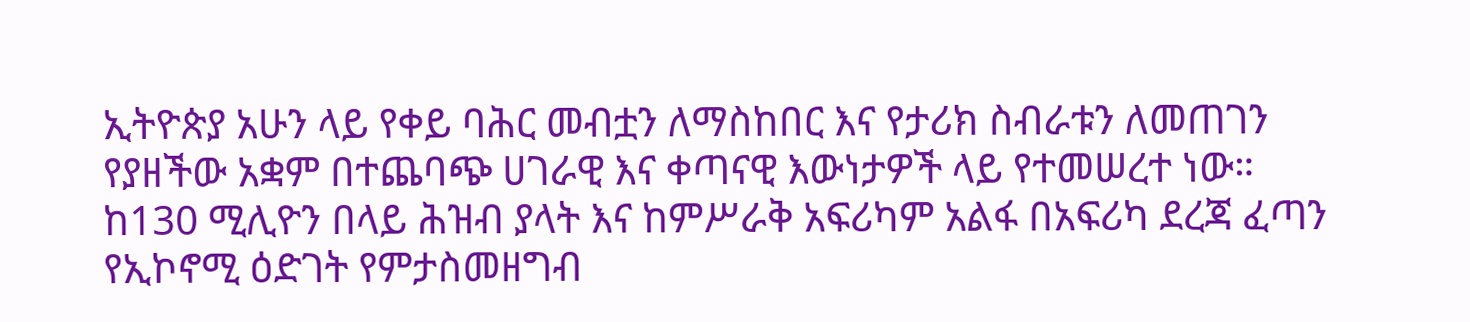ኢትዮጵያ አሁን ላይ የቀይ ባሕር መብቷን ለማስከበር እና የታሪክ ስብራቱን ለመጠገን የያዘችው አቋም በተጨባጭ ሀገራዊ እና ቀጣናዊ እውነታዎች ላይ የተመሠረተ ነው።
ከ130 ሚሊዮን በላይ ሕዝብ ያላት እና ከምሥራቅ አፍሪካም አልፋ በአፍሪካ ደረጃ ፈጣን የኢኮኖሚ ዕድገት የምታስመዘግብ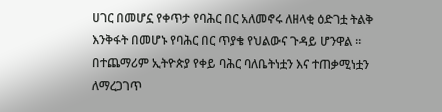ሀገር በመሆኗ የቀጥታ የባሕር በር አለመኖሩ ለዘላቂ ዕድገቷ ትልቅ እንቅፋት በመሆኑ የባሕር በር ጥያቄ የህልውና ጉዳይ ሆንዋል ።
በተጨማሪም ኢትዮጵያ የቀይ ባሕር ባለቤትነቷን እና ተጠቃሚነቷን ለማረጋገጥ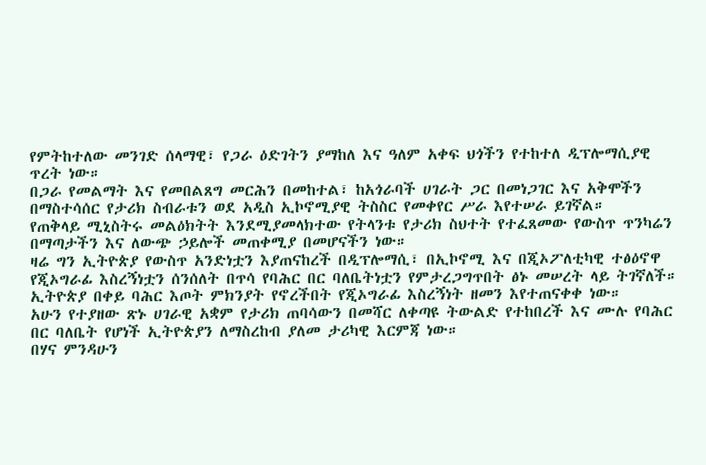የምትከተለው መንገድ ሰላማዊ፣ የጋራ ዕድገትን ያማከለ እና ዓለም አቀፍ ህጎችን የተከተለ ዲፕሎማሲያዊ ጥረት ነው።
በጋራ የመልማት እና የመበልጸግ መርሕን በመከተል፣ ከአጎራባች ሀገራት ጋር በመነጋገር እና አቅሞችን በማስተሳሰር የታሪክ ስብራቱን ወደ አዲስ ኢኮኖሚያዊ ትስስር የመቀየር ሥራ እየተሠራ ይገኛል።
የጠቅላይ ሚኒስትሩ መልዕክትት እንደሚያመላክተው የትላንቱ የታሪክ ስህተት የተፈጸመው የውስጥ ጥንካሬን በማጣታችን እና ለውጭ ኃይሎች መጠቀሚያ በመሆናችን ነው።
ዛሬ ግን ኢትዮጵያ የውስጥ አንድነቷን እያጠናከረች በዲፕሎማሲ፣ በኢኮኖሚ እና በጂኦፖለቲካዊ ተፅዕኖዋ የጂኦግራፊ እስረኝነቷን ሰንሰለት በጥሳ የባሕር በር ባለቤትነቷን የምታረጋግጥበት ፅኑ መሠረት ላይ ትገኛለች።
ኢትዮጵያ በቀይ ባሕር እጦት ምክንያት የኖረችበት የጂኦግራፊ እስረኝነት ዘመን እየተጠናቀቀ ነው።
አሁን የተያዘው ጽኑ ሀገራዊ አቋም የታሪክ ጠባሳውን በመሻር ለቀጣዩ ትውልድ የተከበረች እና ሙሉ የባሕር በር ባለቤት የሆነች ኢትዮጵያን ለማስረከብ ያለመ ታሪካዊ እርምጃ ነው።
በሃና ምንዳሁን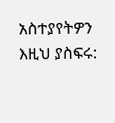አስተያየትዎን እዚህ ያስፍሩ: